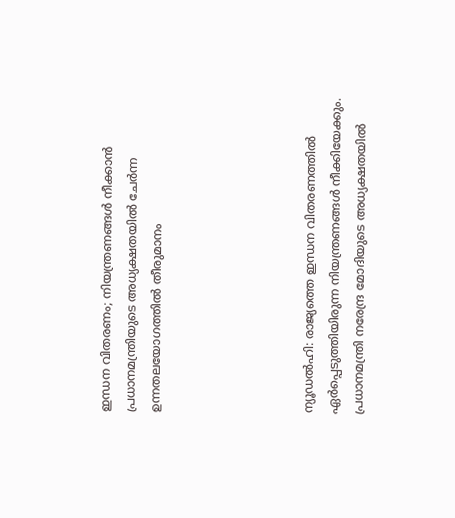ഇന്ധന വിതരണം; നിയന്ത്രണങ്ങള്‍ നീക്കാന്‍ പ്രധാനമന്ത്രിയുടെ അധ്യക്ഷതയില്‍ ചേര്‍ന്ന ഉന്നതലയോഗത്തില്‍ തീരുമാനം





ന്യൂഡല്‍ഹി: രാജ്യത്തെ ഇന്ധന വിതരണത്തില്‍ ഏര്‍പ്പെടുത്തിയിരുന്ന നിയന്ത്രണങ്ങള്‍ നീക്കിയേക്കും. പ്രധാനമന്ത്രി നരേന്ദ്ര മോദിയുടെ അധ്യക്ഷതയില്‍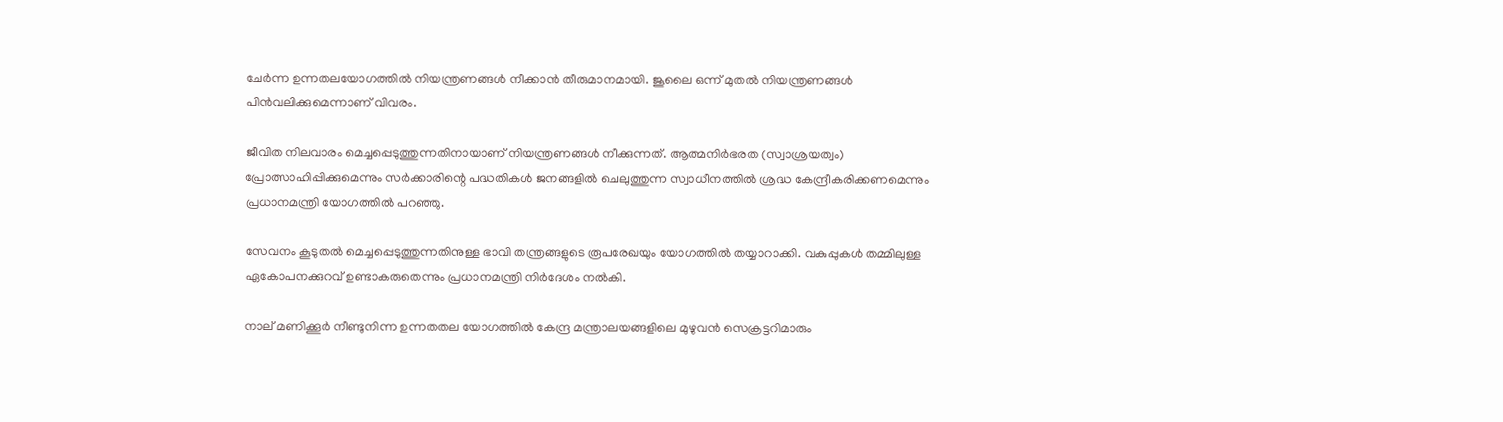ചേര്‍ന്ന ഉന്നതലയോഗത്തില്‍ നിയന്ത്രണങ്ങള്‍ നീക്കാന്‍ തീരുമാനമായി. ജൂലൈ ഒന്ന് മുതൽ നിയന്ത്രണങ്ങൾ പിൻവലിക്കുമെന്നാണ് വിവരം.

ജീവിത നിലവാരം മെച്ചപ്പെടുത്തുന്നതിനായാണ് നിയന്ത്രണങ്ങള്‍ നീക്കുന്നത്. ആത്മനിര്‍ഭരത (സ്വാശ്രയത്വം) പ്രോത്സാഹിപ്പിക്കുമെന്നും സർക്കാരിന്റെ പദ്ധതികള്‍ ജനങ്ങളില്‍ ചെലുത്തുന്ന സ്വാധീനത്തില്‍ ശ്രദ്ധ കേന്ദ്രീകരിക്കണമെന്നും പ്രധാനമന്ത്രി യോഗത്തില്‍ പറഞ്ഞു.

സേവനം കൂടുതല്‍ മെച്ചപ്പെടുത്തുന്നതിനുള്ള ഭാവി തന്ത്രങ്ങളുടെ രൂപരേഖയും യോഗത്തില്‍ തയ്യാറാക്കി. വകുപ്പുകള്‍ തമ്മിലുള്ള ഏകോപനക്കുറവ് ഉണ്ടാകരുതെന്നും പ്രധാനമന്ത്രി നിര്‍ദേശം നല്‍കി.

നാല് മണിക്കൂര്‍ നീണ്ടുനിന്ന ഉന്നതതല യോഗത്തില്‍ കേന്ദ്ര മന്ത്രാലയങ്ങളിലെ മുഴുവന്‍ സെക്രട്ടറിമാരും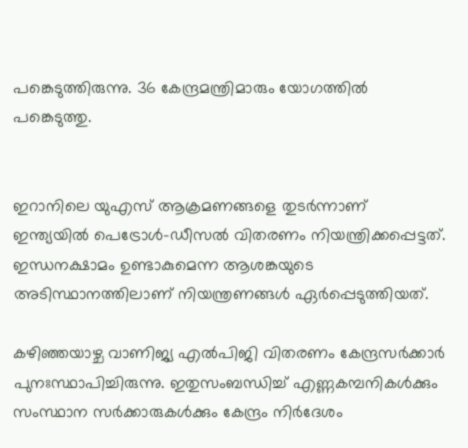പങ്കെടുത്തിരുന്നു. 36 കേന്ദ്രമന്ത്രിമാരും യോഗത്തില്‍ പങ്കെടുത്തു.


ഇറാനിലെ യുഎസ് ആക്രമണങ്ങളെ തുടര്‍ന്നാണ് ഇന്ത്യയില്‍ പെട്രോള്‍-ഡീസല്‍ വിതരണം നിയന്ത്രിക്കപ്പെട്ടത്. ഇന്ധനക്ഷാമം ഉണ്ടാകുമെന്ന ആശങ്കയുടെ അടിസ്ഥാനത്തിലാണ് നിയന്ത്രണങ്ങള്‍ ഏര്‍പ്പെടുത്തിയത്.

കഴിഞ്ഞയാഴ്ച വാണിജ്യ എല്‍പിജി വിതരണം കേന്ദ്രസര്‍ക്കാര്‍ പുനഃസ്ഥാപിച്ചിരുന്നു. ഇതുസംബന്ധിച്ച് എണ്ണകമ്പനികള്‍ക്കും സംസ്ഥാന സര്‍ക്കാരുകള്‍ക്കും കേന്ദ്രം നിര്‍ദേശം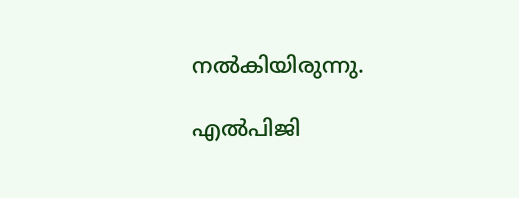നല്‍കിയിരുന്നു.

എല്‍പിജി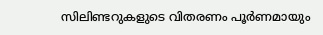സിലിണ്ടറുകളുടെ വിതരണം പൂര്‍ണമായും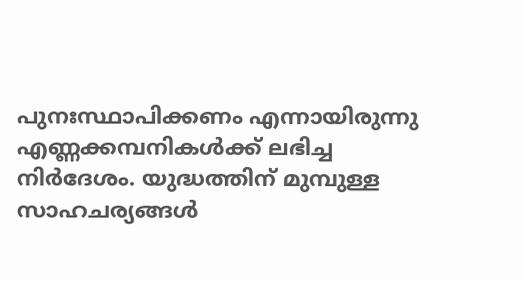പുനഃസ്ഥാപിക്കണം എന്നായിരുന്നു എണ്ണക്കമ്പനികള്‍ക്ക് ലഭിച്ച നിര്‍ദേശം. യുദ്ധത്തിന് മുമ്പുള്ള സാഹചര്യങ്ങള്‍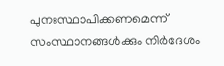പുനഃസ്ഥാപിക്കണമെന്ന് സംസ്ഥാനങ്ങള്‍ക്കും നിര്‍ദേശം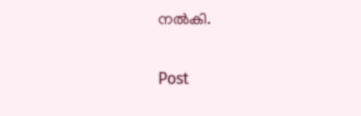നല്‍കി.

Post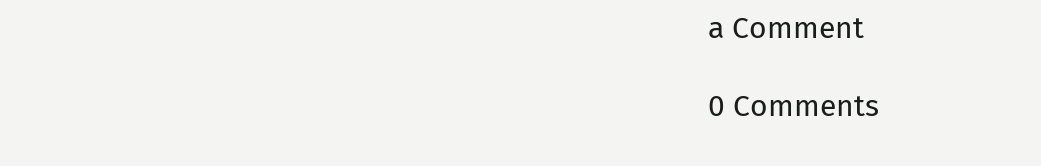a Comment

0 Comments